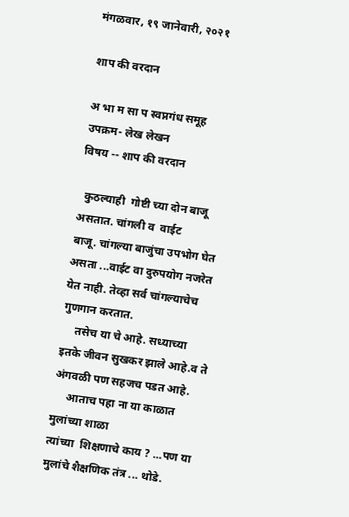मंगळवार, १९ जानेवारी, २०२१

शाप की वरदान

अ भा म सा प स्वप्नगंध समूह
उपक्रम- लेख लेखन
विषय -- शाप की वरदान

  कुठल्याही  गोष्टी च्या दोन बाजू असतात. चांगली व  वाईट
बाजू. चांगल्या बाजुंचा उपभोग घेत  असता ...वाईट वा दुरुपयोग नजरेत येत नाही. तेव्हा सर्व चांगल्याचेच  गुणगान करतात.
     तसेच या चे आहे. सध्याच्या
इतके जीवन सुखकर झाले आहे.व ते अंगवळी पण सहजच पडत आहे.
     आताच पहा ना या काळात मुलांच्या शाळा
त्यांच्या  शिक्षणाचे काय ? ...पण या मुलांचे शैक्षणिक तंत्र ... थोडे.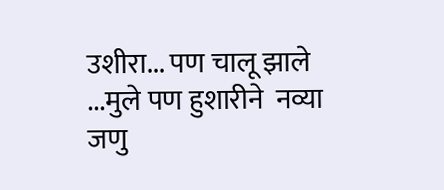उशीरा... पण चालू झाले ...मुले पण हुशारीने  नव्या जणु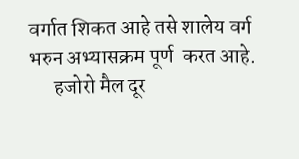वर्गात शिकत आहे तसे शालेय वर्ग  भरुन अभ्यासक्रम पूर्ण  करत आहे.
      हजोरो मैल दूर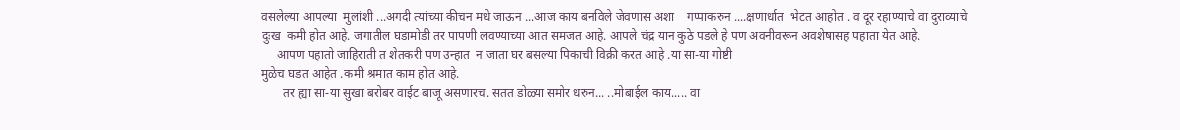वसलेल्या आपल्या  मुलांशी ...अगदी त्यांच्या कीचन मधे जाऊन ...आज काय बनविले जेवणास अशा    गप्पाकरुन ....क्षणार्धात  भेटत आहोत . व दूर रहाण्याचे वा दुराव्याचे दुःख  कमी होत आहे. जगातील घडामोडी तर पापणी लवण्याच्या आत समजत आहे. आपले चंद्र यान कुठे पडले हे पण अवनीवरून अवशेषासह पहाता येत आहे.
     आपण पहातो जाहिराती त शेतकरी पण उन्हात  न जाता घर बसल्या पिकाची विक्री करत आहे .या सा-या गोष्टी
मुळेच घडत आहेत .कमी श्रमात काम होत आहे.
       तर ह्या सा-या सुखा बरोबर वाईट बाजू असणारच. सतत डोळ्या समोर धरुन... ..मोबाईल काय..... वा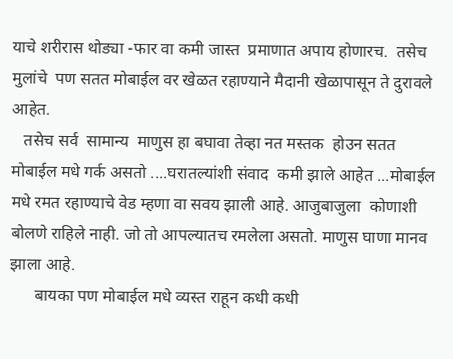याचे शरीरास थोड्या -फार वा कमी जास्त  प्रमाणात अपाय होणारच.  तसेच  मुलांचे  पण सतत मोबाईल वर खेळत रहाण्याने मैदानी खेळापासून ते दुरावले आहेत.
   तसेच सर्व  सामान्य  माणुस हा बघावा तेव्हा नत मस्तक  होउन सतत मोबाईल मधे गर्क असतो ....घरातल्यांशी संवाद  कमी झाले आहेत ...मोबाईल मधे रमत रहाण्याचे वेड म्हणा वा सवय झाली आहे. आजुबाजुला  कोणाशी बोलणे राहिले नाही. जो तो आपल्यातच रमलेला असतो. माणुस घाणा मानव झाला आहे.
      बायका पण मोबाईल मधे व्यस्त राहून कधी कधी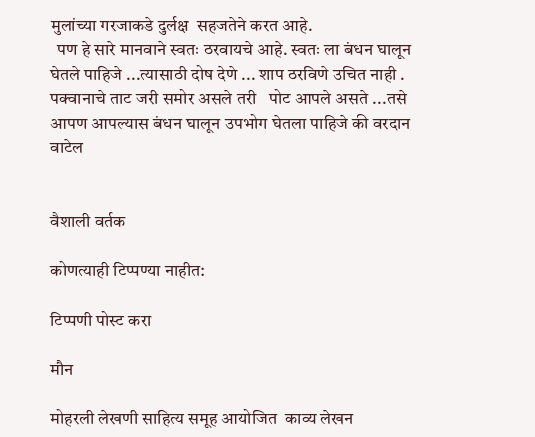मुलांच्या गरजाकडे दुर्लक्ष  सहजतेने करत आहे.
  पण हे सारे मानवाने स्वतः ठरवायचे आहे. स्वतः ला बंधन घालून घेतले पाहिजे ...त्यासाठी दोष देणे ... शाप ठरविणे उचित नाही . पक्वानाचे ताट जरी समोर असले तरी   पोट आपले असते ...तसे आपण आपल्यास बंधन घालून उपभोग घेतला पाहिजे की वरदान  वाटेल


वैशाली वर्तक

कोणत्याही टिप्पण्‍या नाहीत:

टिप्पणी पोस्ट करा

मौन

मोहरली लेखणी साहित्य समूह आयोजित  काव्य लेखन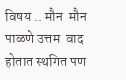विषय .. मौन  मौन पाळणे उत्तम  वाद होतात स्थगित पण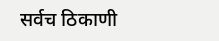सर्वच ठिकाणी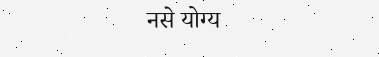नसे योग्य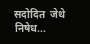सदोदित  जेथे निषेध...